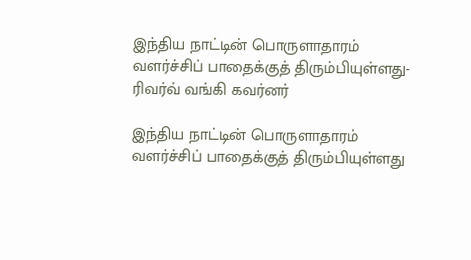இந்திய நாட்டின் பொருளாதாரம் வளர்ச்சிப் பாதைக்குத் திரும்பியுள்ளது- ரிவர்வ் வங்கி கவர்னர்

இந்திய நாட்டின் பொருளாதாரம் வளர்ச்சிப் பாதைக்குத் திரும்பியுள்ளது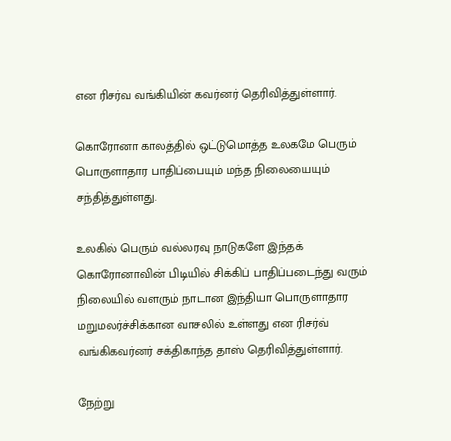என ரிசர்வ வங்கியின் கவர்னர் தெரிவித்துள்ளார்.

கொரோனா காலத்தில் ஒட்டுமொத்த உலகமே பெரும் பொருளாதார பாதிப்பையும் மந்த நிலையையும் சந்தித்துள்ளது.

உலகில் பெரும் வல்லரவு நாடுகளே இந்தக் கொரோனாவின் பிடியில் சிக்கிப் பாதிப்படைந்து வரும் நிலையில் வளரும் நாடான இந்தியா பொருளாதார மறுமலர்ச்சிக்கான வாசலில் உள்ளது என ரிசர்வ்  வங்கிகவர்னர் சக்திகாந்த தாஸ் தெரிவித்துள்ளார்.

நேற்று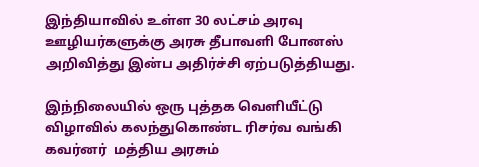இந்தியாவில் உள்ள 30 லட்சம் அரவு ஊழியர்களுக்கு அரசு தீபாவளி போனஸ் அறிவித்து இன்ப அதிர்ச்சி ஏற்படுத்தியது.

இந்நிலையில் ஒரு புத்தக வெளியீட்டு விழாவில் கலந்துகொண்ட ரிசர்வ வங்கி கவர்னர்  மத்திய அரசும்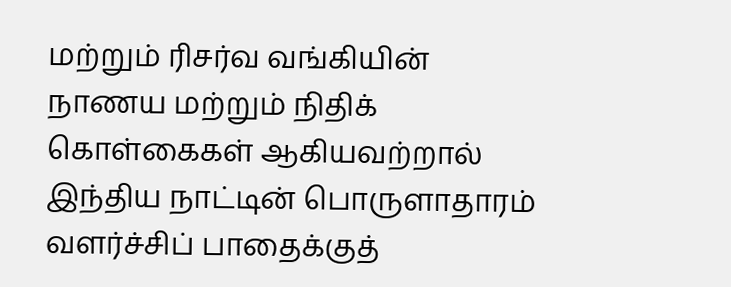மற்றும் ரிசர்வ வங்கியின் நாணய மற்றும் நிதிக் கொள்கைகள் ஆகியவற்றால் இந்திய நாட்டின் பொருளாதாரம் வளர்ச்சிப் பாதைக்குத்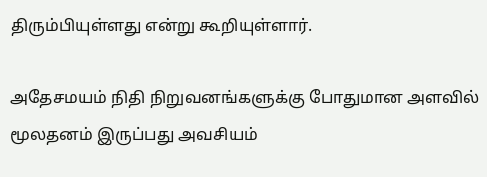திரும்பியுள்ளது என்று கூறியுள்ளார்.

அதேசமயம் நிதி நிறுவனங்களுக்கு போதுமான அளவில் மூலதனம் இருப்பது அவசியம்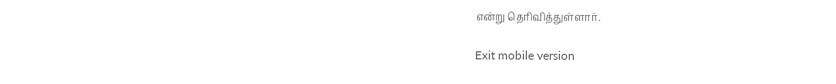என்று தெரிவித்துள்ளார்.

Exit mobile version